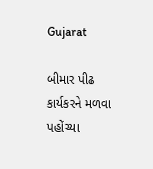Gujarat

બીમાર પીઢ કાર્યકરને મળવા પહોંચ્યા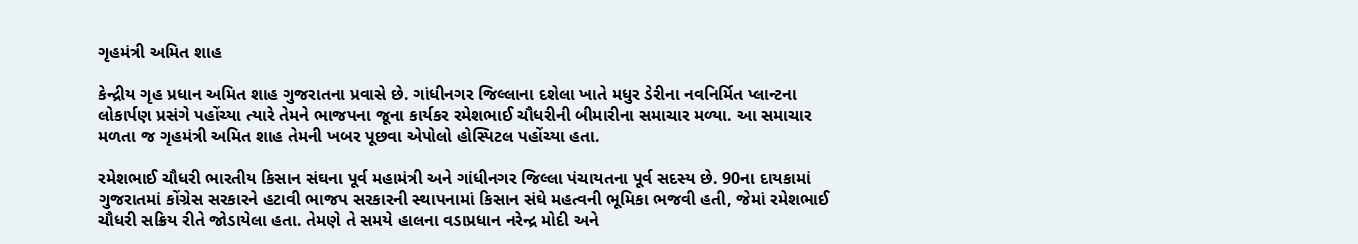ગૃહમંત્રી અમિત શાહ

કેન્દ્રીય ગૃહ પ્રધાન અમિત શાહ ગુજરાતના પ્રવાસે છે. ગાંધીનગર જિલ્લાના દશેલા ખાતે મધુર ડેરીના નવનિર્મિત પ્લાન્ટના લોકાર્પણ પ્રસંગે પહોંચ્યા ત્યારે તેમને ભાજપના જૂના કાર્યકર રમેશભાઈ ચૌધરીની બીમારીના સમાચાર મળ્યા. આ સમાચાર મળતા જ ગૃહમંત્રી અમિત શાહ તેમની ખબર પૂછવા એપોલો હોસ્પિટલ પહોંચ્યા હતા.

રમેશભાઈ ચૌધરી ભારતીય કિસાન સંઘના પૂર્વ મહામંત્રી અને ગાંધીનગર જિલ્લા પંચાયતના પૂર્વ સદસ્ય છે. 90ના દાયકામાં ગુજરાતમાં કોંગ્રેસ સરકારને હટાવી ભાજપ સરકારની સ્થાપનામાં કિસાન સંઘે મહત્વની ભૂમિકા ભજવી હતી, જેમાં રમેશભાઈ ચૌધરી સક્રિય રીતે જોડાયેલા હતા. તેમણે તે સમયે હાલના વડાપ્રધાન નરેન્દ્ર મોદી અને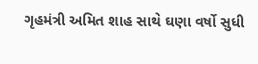ગૃહમંત્રી અમિત શાહ સાથે ઘણા વર્ષો સુધી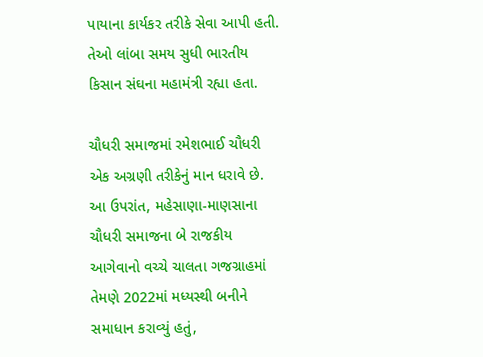પાયાના કાર્યકર તરીકે સેવા આપી હતી. તેઓ લાંબા સમય સુધી ભારતીય કિસાન સંઘના મહામંત્રી રહ્યા હતા.

ચૌધરી સમાજમાં રમેશભાઈ ચૌધરી એક અગ્રણી તરીકેનું માન ધરાવે છે. આ ઉપરાંત, મહેસાણા-માણસાના ચૌધરી સમાજના બે રાજકીય આગેવાનો વચ્ચે ચાલતા ગજગ્રાહમાં તેમણે 2022માં મધ્યસ્થી બનીને સમાધાન કરાવ્યું હતું,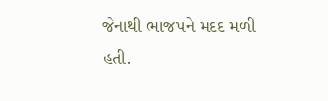જેનાથી ભાજપને મદદ મળી હતી.